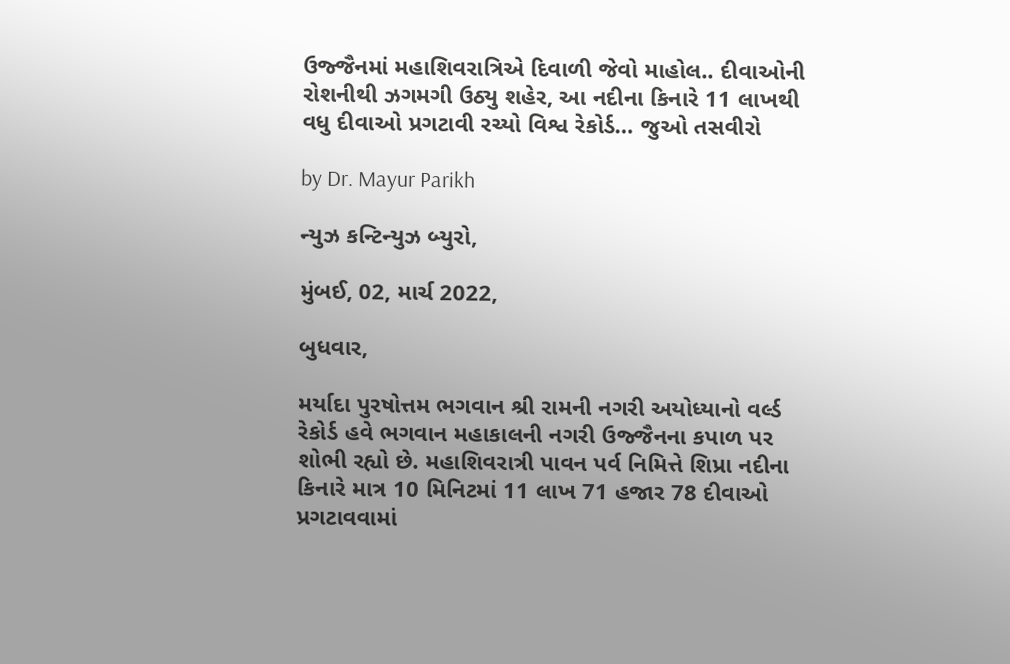ઉજ્જૈનમાં મહાશિવરાત્રિએ દિવાળી જેવો માહોલ.. દીવાઓની રોશનીથી ઝગમગી ઉઠ્યુ શહેર, આ નદીના કિનારે 11 લાખથી વધુ દીવાઓ પ્રગટાવી રચ્યો વિશ્વ રેકોર્ડ… જુઓ તસવીરો

by Dr. Mayur Parikh

ન્યુઝ કન્ટિન્યુઝ બ્યુરો,

મુંબઈ, 02, માર્ચ 2022,

બુધવાર,

મર્યાદા પુરષોત્તમ ભગવાન શ્રી રામની નગરી અયોધ્યાનો વર્લ્ડ રેકોર્ડ હવે ભગવાન મહાકાલની નગરી ઉજ્જૈનના કપાળ પર શોભી રહ્યો છે. મહાશિવરાત્રી પાવન પર્વ નિમિત્તે શિપ્રા નદીના કિનારે માત્ર 10 મિનિટમાં 11 લાખ 71 હજાર 78 દીવાઓ પ્રગટાવવામાં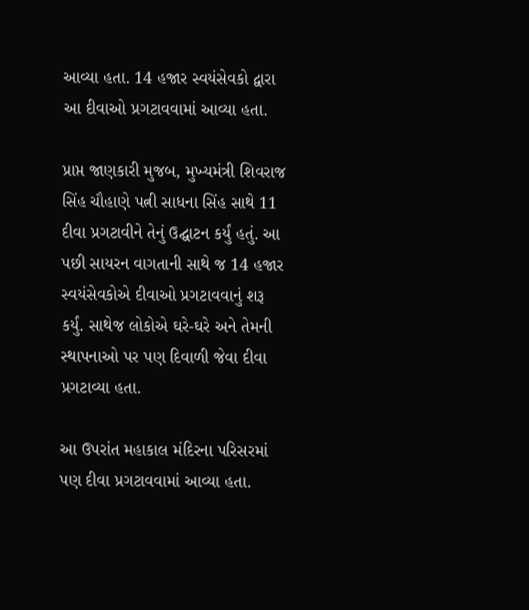આવ્યા હતા. 14 હજાર સ્વયંસેવકો દ્વારા આ દીવાઓ પ્રગટાવવામાં આવ્યા હતા.

પ્રાપ્ત જાણકારી મુજબ, મુખ્યમંત્રી શિવરાજ સિંહ ચૌહાણે પત્ની સાધના સિંહ સાથે 11 દીવા પ્રગટાવીને તેનું ઉદ્ઘાટન કર્યું હતું. આ પછી સાયરન વાગતાની સાથે જ 14 હજાર સ્વયંસેવકોએ દીવાઓ પ્રગટાવવાનું શરૂ કર્યું. સાથેજ લોકોએ ઘરે-ઘરે અને તેમની સ્થાપનાઓ પર પણ દિવાળી જેવા દીવા પ્રગટાવ્યા હતા.

આ ઉપરાંત મહાકાલ મંદિરના પરિસરમાં પણ દીવા પ્રગટાવવામાં આવ્યા હતા.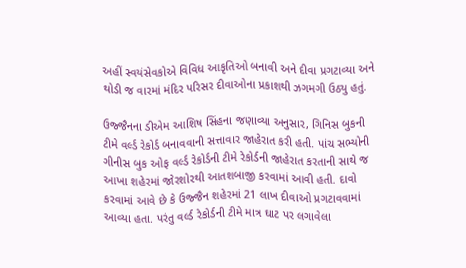અહીં સ્વયંસેવકોએ વિવિધ આકૃતિઓ બનાવી અને દીવા પ્રગટાવ્યા અને થોડી જ વારમાં મંદિર પરિસર દીવાઓના પ્રકાશથી ઝગમગી ઉઠ્યુ હતું.

ઉજ્જૈનના ડીએમ આશિષ સિંહના જણાવ્યા અનુસાર, ગિનિસ બુકની ટીમે વર્લ્ડ રેકોર્ડ બનાવવાની સત્તાવાર જાહેરાત કરી હતી. પાંચ સભ્યોની ગીનીસ બુક ઓફ વર્લ્ડ રેકોર્ડની ટીમે રેકોર્ડની જાહેરાત કરતાની સાથે જ આખા શહેરમાં જોરશોરથી આતશબાજી કરવામાં આવી હતી. દાવો કરવામાં આવે છે કે ઉજ્જૈન શહેરમાં 21 લાખ દીવાઓ પ્રગટાવવામાં આવ્યા હતા. પરંતુ વર્લ્ડ રેકોર્ડની ટીમે માત્ર ઘાટ પર લગાવેલા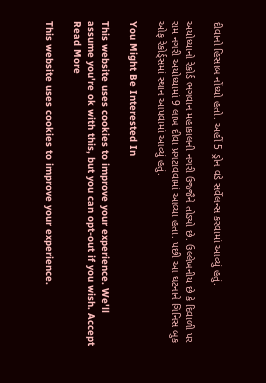દીવાનો હિસાબ નોંધ્યો હતો. અહીં 5 ડ્રોન વડે સર્વેલન્સ કરવામાં આવ્યું હતું.

અયોધ્યાનો રેકોર્ડ ભગવાન મહાકાલની નગરી ઉજ્જૈને તોડ્યો છે. ઉલ્લેખનીય છે કે દિવાળી પર રામ નગરી અયોધ્યામાં 9 લાખ દીવા પ્રગટાવવામાં આવ્યા હતા. પછી આ ઘટનાને ગિનિસ બુક ઓફ રેકોર્ડ્સમાં સ્થાન આપવામાં આવ્યું હતું.

You Might Be Interested In

This website uses cookies to improve your experience. We'll assume you're ok with this, but you can opt-out if you wish. Accept Read More

This website uses cookies to improve your experience.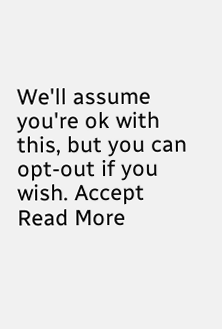We'll assume you're ok with this, but you can opt-out if you wish. Accept Read More